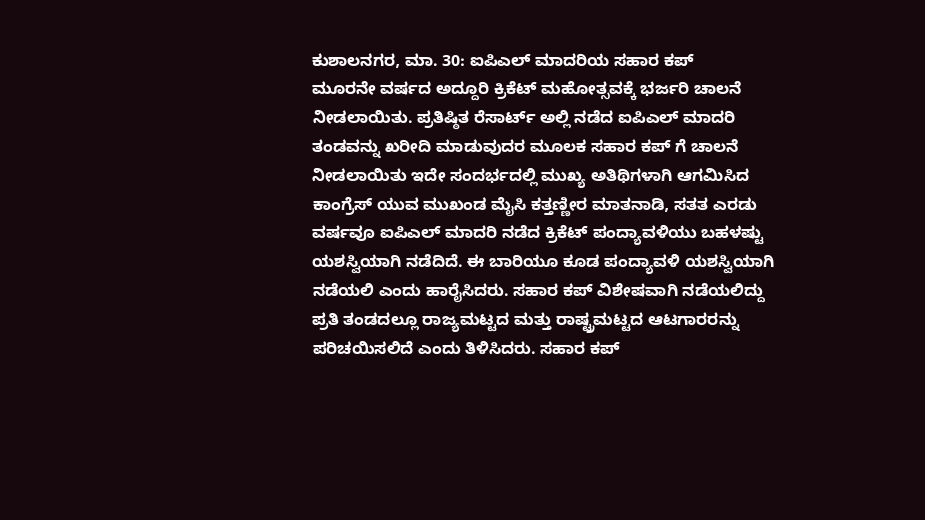ಕುಶಾಲನಗರ, ಮಾ. 30: ಐಪಿಎಲ್ ಮಾದರಿಯ ಸಹಾರ ಕಪ್
ಮೂರನೇ ವರ್ಷದ ಅದ್ದೂರಿ ಕ್ರಿಕೆಟ್ ಮಹೋತ್ಸವಕ್ಕೆ ಭರ್ಜರಿ ಚಾಲನೆ ನೀಡಲಾಯಿತು. ಪ್ರತಿಷ್ಠಿತ ರೆಸಾರ್ಟ್ ಅಲ್ಲಿ ನಡೆದ ಐಪಿಎಲ್ ಮಾದರಿ ತಂಡವನ್ನು ಖರೀದಿ ಮಾಡುವುದರ ಮೂಲಕ ಸಹಾರ ಕಪ್ ಗೆ ಚಾಲನೆ ನೀಡಲಾಯಿತು ಇದೇ ಸಂದರ್ಭದಲ್ಲಿ ಮುಖ್ಯ ಅತಿಥಿಗಳಾಗಿ ಆಗಮಿಸಿದ ಕಾಂಗ್ರೆಸ್ ಯುವ ಮುಖಂಡ ಮೈಸಿ ಕತ್ತಣ್ಣೀರ ಮಾತನಾಡಿ, ಸತತ ಎರಡು ವರ್ಷವೂ ಐಪಿಎಲ್ ಮಾದರಿ ನಡೆದ ಕ್ರಿಕೆಟ್ ಪಂದ್ಯಾವಳಿಯು ಬಹಳಷ್ಟು ಯಶಸ್ವಿಯಾಗಿ ನಡೆದಿದೆ. ಈ ಬಾರಿಯೂ ಕೂಡ ಪಂದ್ಯಾವಳಿ ಯಶಸ್ವಿಯಾಗಿ ನಡೆಯಲಿ ಎಂದು ಹಾರೈಸಿದರು. ಸಹಾರ ಕಪ್ ವಿಶೇಷವಾಗಿ ನಡೆಯಲಿದ್ದು ಪ್ರತಿ ತಂಡದಲ್ಲೂ ರಾಜ್ಯಮಟ್ಟದ ಮತ್ತು ರಾಷ್ಟ್ರಮಟ್ಟದ ಆಟಗಾರರನ್ನು ಪರಿಚಯಿಸಲಿದೆ ಎಂದು ತಿಳಿಸಿದರು. ಸಹಾರ ಕಪ್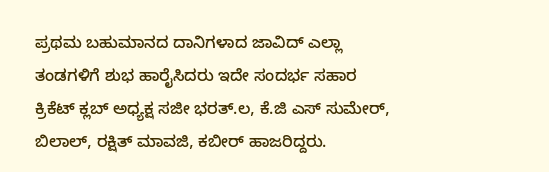ಪ್ರಥಮ ಬಹುಮಾನದ ದಾನಿಗಳಾದ ಜಾವಿದ್ ಎಲ್ಲಾ ತಂಡಗಳಿಗೆ ಶುಭ ಹಾರೈಸಿದರು ಇದೇ ಸಂದರ್ಭ ಸಹಾರ ಕ್ರಿಕೆಟ್ ಕ್ಲಬ್ ಅಧ್ಯಕ್ಷ ಸಜೀ ಭರತ್.ಲ, ಕೆ.ಜಿ ಎಸ್ ಸುಮೇರ್, ಬಿಲಾಲ್, ರಕ್ಷಿತ್ ಮಾವಜಿ, ಕಬೀರ್ ಹಾಜರಿದ್ದರು.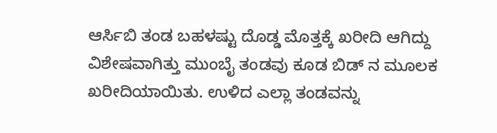ಆರ್ಸಿಬಿ ತಂಡ ಬಹಳಷ್ಟು ದೊಡ್ಡ ಮೊತ್ತಕ್ಕೆ ಖರೀದಿ ಆಗಿದ್ದು ವಿಶೇಷವಾಗಿತ್ತು ಮುಂಬೈ ತಂಡವು ಕೂಡ ಬಿಡ್ ನ ಮೂಲಕ ಖರೀದಿಯಾಯಿತು. ಉಳಿದ ಎಲ್ಲಾ ತಂಡವನ್ನು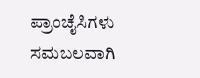ಪ್ರಾಂಚೈಸಿಗಳು ಸಮಬಲವಾಗಿ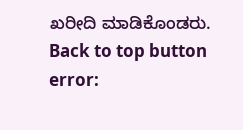ಖರೀದಿ ಮಾಡಿಕೊಂಡರು.
Back to top button
error: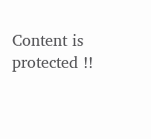Content is protected !!